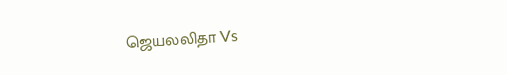ஜெயலலிதா Vs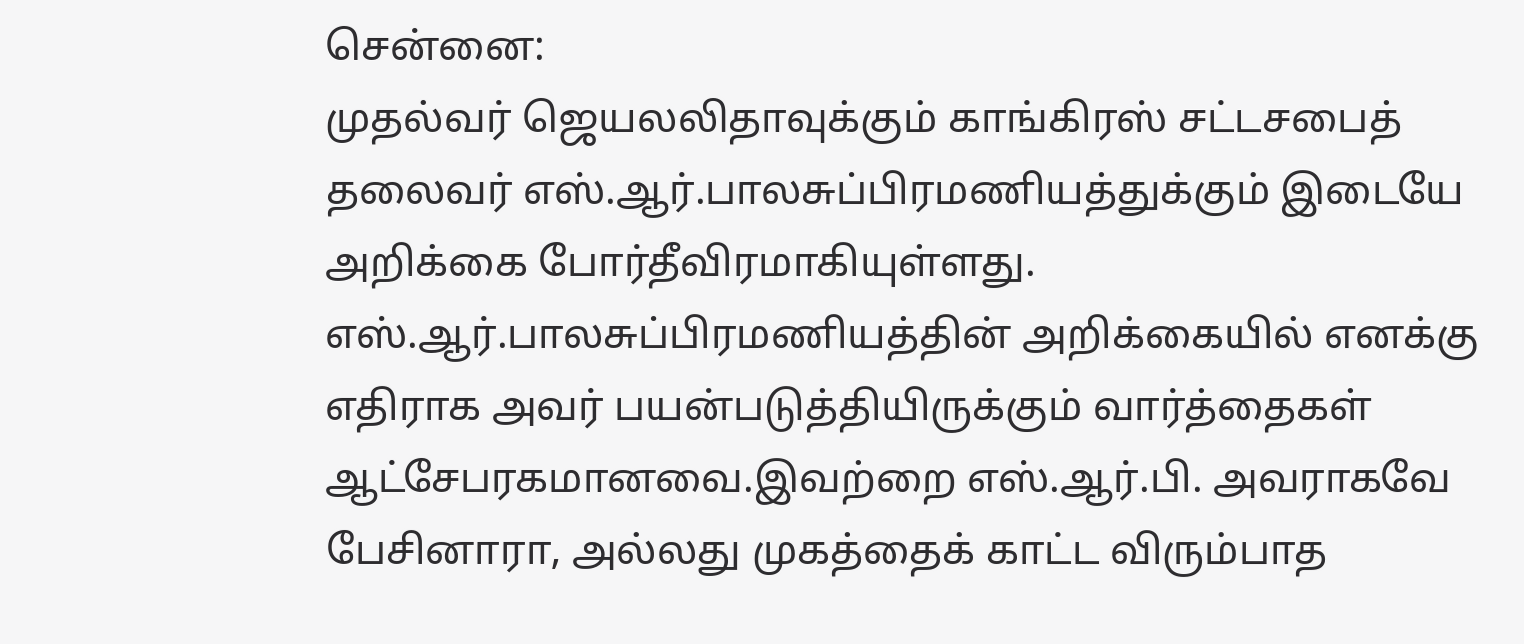சென்னை:
முதல்வர் ஜெயலலிதாவுக்கும் காங்கிரஸ் சட்டசபைத் தலைவர் எஸ்.ஆர்.பாலசுப்பிரமணியத்துக்கும் இடையே அறிக்கை போர்தீவிரமாகியுள்ளது.
எஸ்.ஆர்.பாலசுப்பிரமணியத்தின் அறிக்கையில் எனக்கு எதிராக அவர் பயன்படுத்தியிருக்கும் வார்த்தைகள் ஆட்சேபரகமானவை.இவற்றை எஸ்.ஆர்.பி. அவராகவே பேசினாரா, அல்லது முகத்தைக் காட்ட விரும்பாத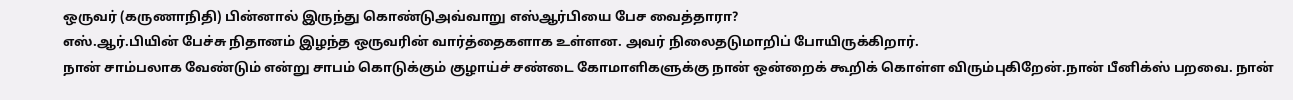ஒருவர் (கருணாநிதி) பின்னால் இருந்து கொண்டுஅவ்வாறு எஸ்ஆர்பியை பேச வைத்தாரா?
எஸ்.ஆர்.பியின் பேச்சு நிதானம் இழந்த ஒருவரின் வார்த்தைகளாக உள்ளன. அவர் நிலைதடுமாறிப் போயிருக்கிறார்.
நான் சாம்பலாக வேண்டும் என்று சாபம் கொடுக்கும் குழாய்ச் சண்டை கோமாளிகளுக்கு நான் ஒன்றைக் கூறிக் கொள்ள விரும்புகிறேன்.நான் பீனிக்ஸ் பறவை. நான்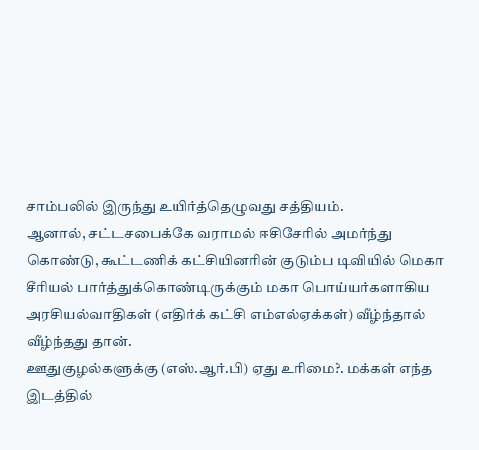சாம்பலில் இருந்து உயிர்த்தெழுவது சத்தியம்.
ஆனால், சட்டசபைக்கே வராமல் ஈசிசேரில் அமர்ந்து கொண்டு, கூட்டணிக் கட்சியினரின் குடும்ப டிவியில் மெகா சீரியல் பார்த்துக்கொண்டிருக்கும் மகா பொய்யர்களாகிய அரசியல்வாதிகள் (எதிர்க் கட்சி எம்எல்ஏக்கள்) வீழ்ந்தால் வீழ்ந்தது தான்.
ஊதுகுழல்களுக்கு (எஸ்.ஆர்.பி) ஏது உரிமை?. மக்கள் எந்த இடத்தில்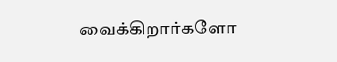வைக்கிறார்களோ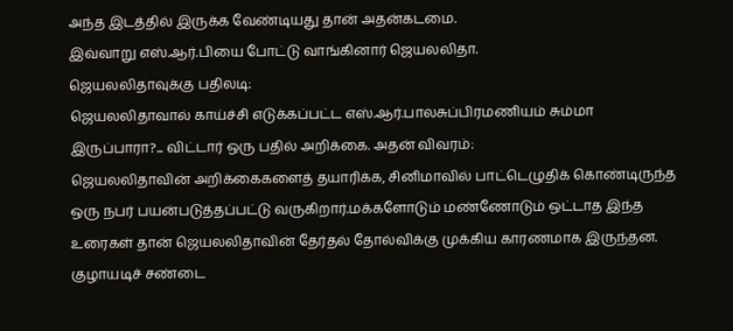அந்த இடத்தில் இருக்க வேண்டியது தான் அதன்கடமை.
இவ்வாறு எஸ்.ஆர்.பியை போட்டு வாங்கினார் ஜெயலலிதா.
ஜெயலலிதாவுக்கு பதிலடி:
ஜெயலலிதாவால் காய்ச்சி எடுக்கப்பட்ட எஸ்.ஆர்.பாலசுப்பிரமணியம் சும்மா இருப்பாரா?... விட்டார் ஒரு பதில் அறிக்கை. அதன் விவரம்:
ஜெயலலிதாவின் அறிக்கைகளைத் தயாரிக்க, சினிமாவில் பாட்டெழுதிக் கொண்டிருந்த ஒரு நபர் பயன்படுத்தப்பட்டு வருகிறார்.மக்களோடும் மண்ணோடும் ஒட்டாத இந்த உரைகள் தான் ஜெயலலிதாவின் தேர்தல் தோல்விக்கு முக்கிய காரணமாக இருந்தன.
குழாயடிச் சண்டை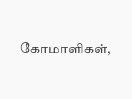கோமாளிகள்,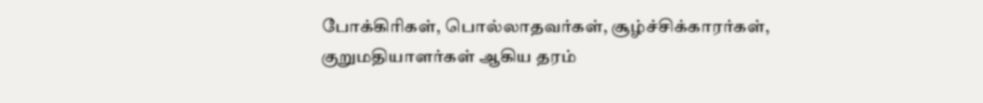போக்கிரிகள், பொல்லாதவர்கள், சூழ்ச்சிக்காரர்கள், குறுமதியாளர்கள் ஆகிய தரம்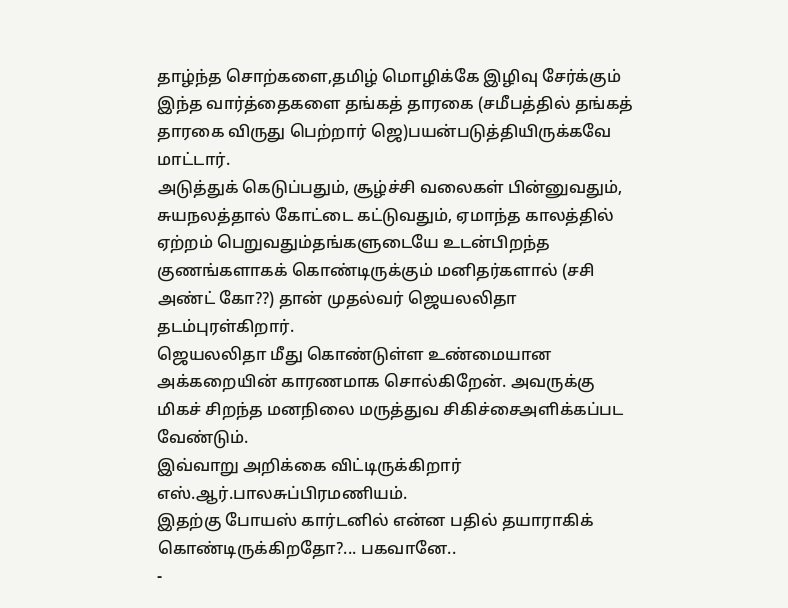தாழ்ந்த சொற்களை,தமிழ் மொழிக்கே இழிவு சேர்க்கும் இந்த வார்த்தைகளை தங்கத் தாரகை (சமீபத்தில் தங்கத் தாரகை விருது பெற்றார் ஜெ)பயன்படுத்தியிருக்கவே மாட்டார்.
அடுத்துக் கெடுப்பதும், சூழ்ச்சி வலைகள் பின்னுவதும், சுயநலத்தால் கோட்டை கட்டுவதும், ஏமாந்த காலத்தில் ஏற்றம் பெறுவதும்தங்களுடையே உடன்பிறந்த குணங்களாகக் கொண்டிருக்கும் மனிதர்களால் (சசி அண்ட் கோ??) தான் முதல்வர் ஜெயலலிதா தடம்புரள்கிறார்.
ஜெயலலிதா மீது கொண்டுள்ள உண்மையான அக்கறையின் காரணமாக சொல்கிறேன். அவருக்கு மிகச் சிறந்த மனநிலை மருத்துவ சிகிச்சைஅளிக்கப்பட வேண்டும்.
இவ்வாறு அறிக்கை விட்டிருக்கிறார் எஸ்.ஆர்.பாலசுப்பிரமணியம்.
இதற்கு போயஸ் கார்டனில் என்ன பதில் தயாராகிக் கொண்டிருக்கிறதோ?... பகவானே..
-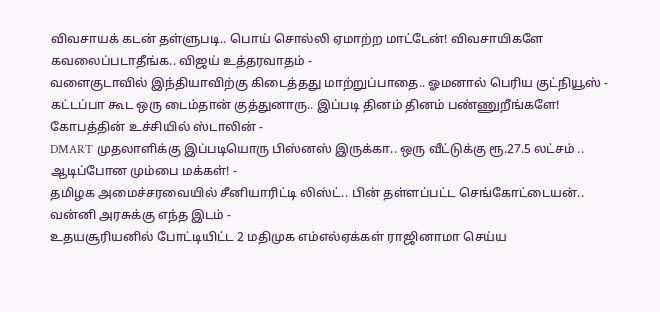விவசாயக் கடன் தள்ளுபடி.. பொய் சொல்லி ஏமாற்ற மாட்டேன்! விவசாயிகளே கவலைப்படாதீங்க.. விஜய் உத்தரவாதம் -
வளைகுடாவில் இந்தியாவிற்கு கிடைத்தது மாற்றுப்பாதை.. ஓமனால் பெரிய குட்நியூஸ் -
கட்டப்பா கூட ஒரு டைம்தான் குத்துனாரு.. இப்படி தினம் தினம் பண்ணுறீங்களே! கோபத்தின் உச்சியில் ஸ்டாலின் -
DMART முதலாளிக்கு இப்படியொரு பிஸ்னஸ் இருக்கா.. ஒரு வீட்டுக்கு ரூ.27.5 லட்சம் .. ஆடிப்போன மும்பை மக்கள்! -
தமிழக அமைச்சரவையில் சீனியாரிட்டி லிஸ்ட்.. பின் தள்ளப்பட்ட செங்கோட்டையன்.. வன்னி அரசுக்கு எந்த இடம் -
உதயசூரியனில் போட்டியிட்ட 2 மதிமுக எம்எல்ஏக்கள் ராஜினாமா செய்ய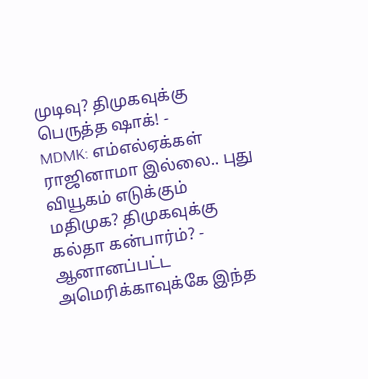முடிவு? திமுகவுக்கு பெருத்த ஷாக்! -
MDMK: எம்எல்ஏக்கள் ராஜினாமா இல்லை.. புது வியூகம் எடுக்கும் மதிமுக? திமுகவுக்கு கல்தா கன்பார்ம்? -
ஆனானப்பட்ட அமெரிக்காவுக்கே இந்த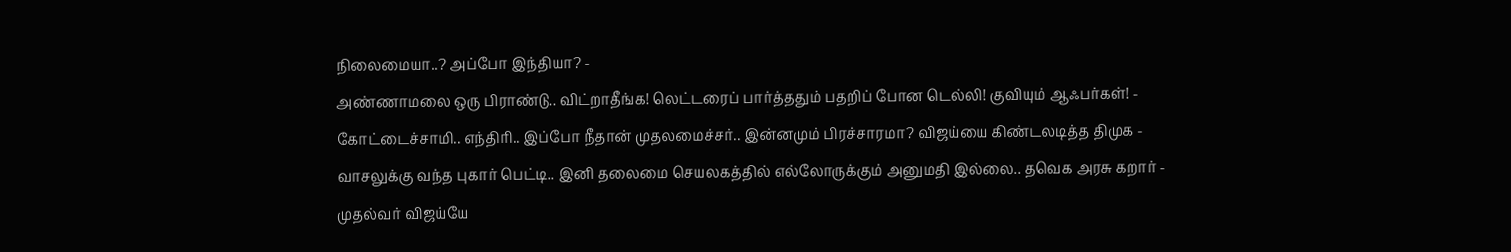நிலைமையா..? அப்போ இந்தியா? -
அண்ணாமலை ஒரு பிராண்டு.. விட்றாதீங்க! லெட்டரைப் பார்த்ததும் பதறிப் போன டெல்லி! குவியும் ஆஃபர்கள்! -
கோட்டைச்சாமி.. எந்திரி.. இப்போ நீதான் முதலமைச்சர்.. இன்னமும் பிரச்சாரமா? விஜய்யை கிண்டலடித்த திமுக -
வாசலுக்கு வந்த புகார் பெட்டி.. இனி தலைமை செயலகத்தில் எல்லோருக்கும் அனுமதி இல்லை.. தவெக அரசு கறார் -
முதல்வர் விஜய்யே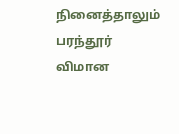நினைத்தாலும் பரந்தூர் விமான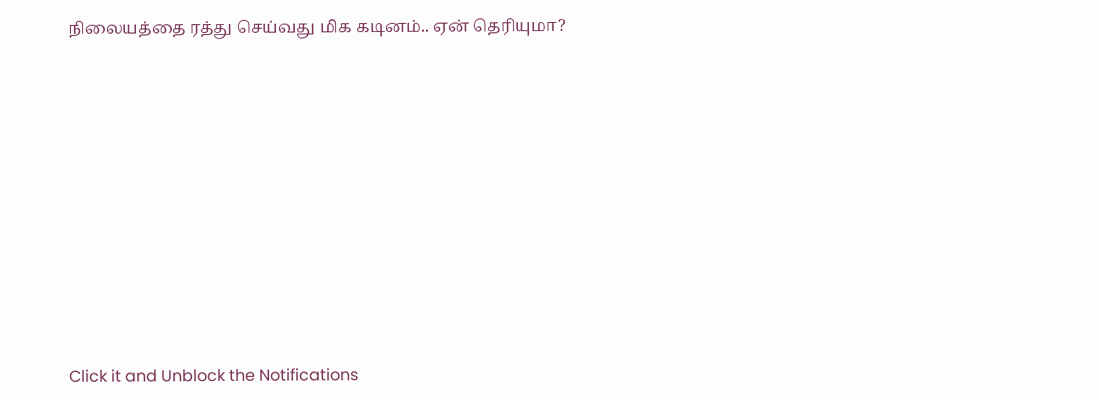நிலையத்தை ரத்து செய்வது மிக கடினம்.. ஏன் தெரியுமா?












Click it and Unblock the Notifications